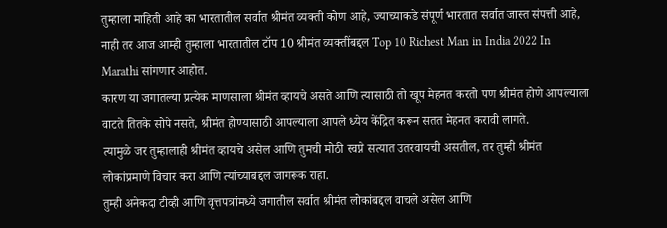तुम्हाला माहिती आहे का भारतातील सर्वात श्रीमंत व्यक्ती कोण आहे, ज्याच्याकडे संपूर्ण भारतात सर्वात जास्त संपत्ती आहे, नाही तर आज आम्ही तुम्हाला भारतातील टॉप 10 श्रीमंत व्यक्तींबद्दल Top 10 Richest Man in India 2022 In Marathi सांगणार आहोत.
कारण या जगातल्या प्रत्येक माणसाला श्रीमंत व्हायचे असते आणि त्यासाठी तो खूप मेहनत करतो पण श्रीमंत होणे आपल्याला वाटते तितके सोपे नसते, श्रीमंत होण्यासाठी आपल्याला आपले ध्येय केंद्रित करून सतत मेहनत करावी लागते.
त्यामुळे जर तुम्हालाही श्रीमंत व्हायचे असेल आणि तुमची मोठी स्वप्ने सत्यात उतरवायची असतील, तर तुम्ही श्रीमंत लोकांप्रमाणे विचार करा आणि त्यांच्याबद्दल जागरूक राहा.
तुम्ही अनेकदा टीव्ही आणि वृत्तपत्रांमध्ये जगातील सर्वात श्रीमंत लोकांबद्दल वाचले असेल आणि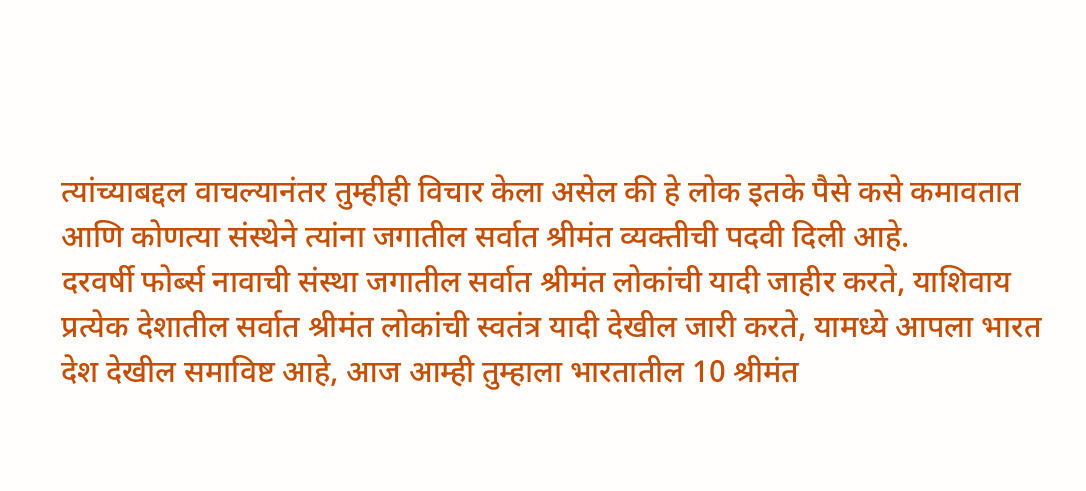त्यांच्याबद्दल वाचल्यानंतर तुम्हीही विचार केला असेल की हे लोक इतके पैसे कसे कमावतात आणि कोणत्या संस्थेने त्यांना जगातील सर्वात श्रीमंत व्यक्तीची पदवी दिली आहे.
दरवर्षी फोर्ब्स नावाची संस्था जगातील सर्वात श्रीमंत लोकांची यादी जाहीर करते, याशिवाय प्रत्येक देशातील सर्वात श्रीमंत लोकांची स्वतंत्र यादी देखील जारी करते, यामध्ये आपला भारत देश देखील समाविष्ट आहे, आज आम्ही तुम्हाला भारतातील 10 श्रीमंत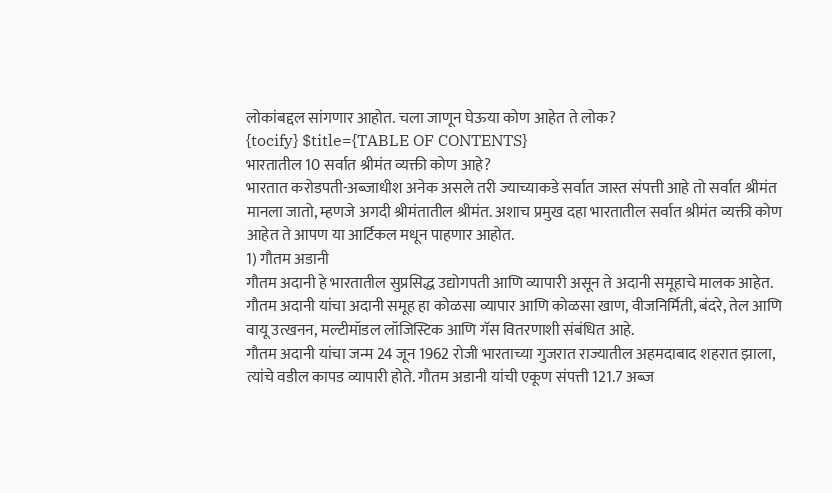लोकांबद्दल सांगणार आहोत. चला जाणून घेऊया कोण आहेत ते लोक?
{tocify} $title={TABLE OF CONTENTS}
भारतातील 10 सर्वात श्रीमंत व्यक्ती कोण आहे?
भारतात करोडपती-अब्जाधीश अनेक असले तरी ज्याच्याकडे सर्वात जास्त संपत्ती आहे तो सर्वात श्रीमंत मानला जातो, म्हणजे अगदी श्रीमंतातील श्रीमंत. अशाच प्रमुख दहा भारतातील सर्वात श्रीमंत व्यक्ती कोण आहेत ते आपण या आर्टिकल मधून पाहणार आहोत.
1) गौतम अडानी
गौतम अदानी हे भारतातील सुप्रसिद्ध उद्योगपती आणि व्यापारी असून ते अदानी समूहाचे मालक आहेत. गौतम अदानी यांचा अदानी समूह हा कोळसा व्यापार आणि कोळसा खाण, वीजनिर्मिती, बंदरे, तेल आणि वायू उत्खनन, मल्टीमॉडल लॉजिस्टिक आणि गॅस वितरणाशी संबंधित आहे.
गौतम अदानी यांचा जन्म 24 जून 1962 रोजी भारताच्या गुजरात राज्यातील अहमदाबाद शहरात झाला, त्यांचे वडील कापड व्यापारी होते. गौतम अडानी यांची एकूण संपत्ती 121.7 अब्ज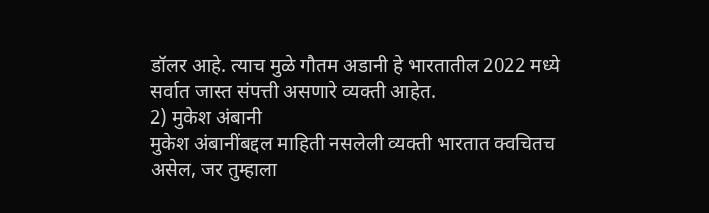डॉलर आहे. त्याच मुळे गौतम अडानी हे भारतातील 2022 मध्ये सर्वात जास्त संपत्ती असणारे व्यक्ती आहेत.
2) मुकेश अंबानी
मुकेश अंबानींबद्दल माहिती नसलेली व्यक्ती भारतात क्वचितच असेल, जर तुम्हाला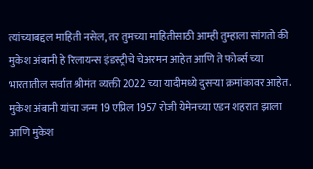त्यांच्याबद्दल माहिती नसेल, तर तुमच्या माहितीसाठी आम्ही तुम्हाला सांगतो की मुकेश अंबानी हे रिलायन्स इंडस्ट्रीचे चेअरमन आहेत आणि ते फोर्ब्स च्या भारतातील सर्वात श्रीमंत व्यक्ती 2022 च्या यादीमध्ये दुसऱ्या क्रमांकावर आहेत.
मुकेश अंबानी यांचा जन्म 19 एप्रिल 1957 रोजी येमेनच्या एडन शहरात झाला आणि मुकेश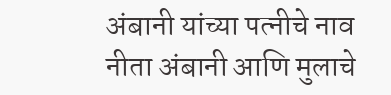अंबानी यांच्या पत्नीचे नाव नीता अंबानी आणि मुलाचे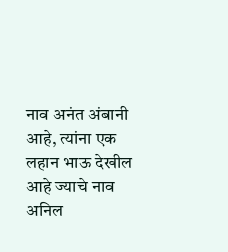नाव अनंत अंबानी आहे, त्यांना एक लहान भाऊ देखील आहे ज्याचे नाव अनिल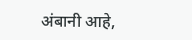अंबानी आहे,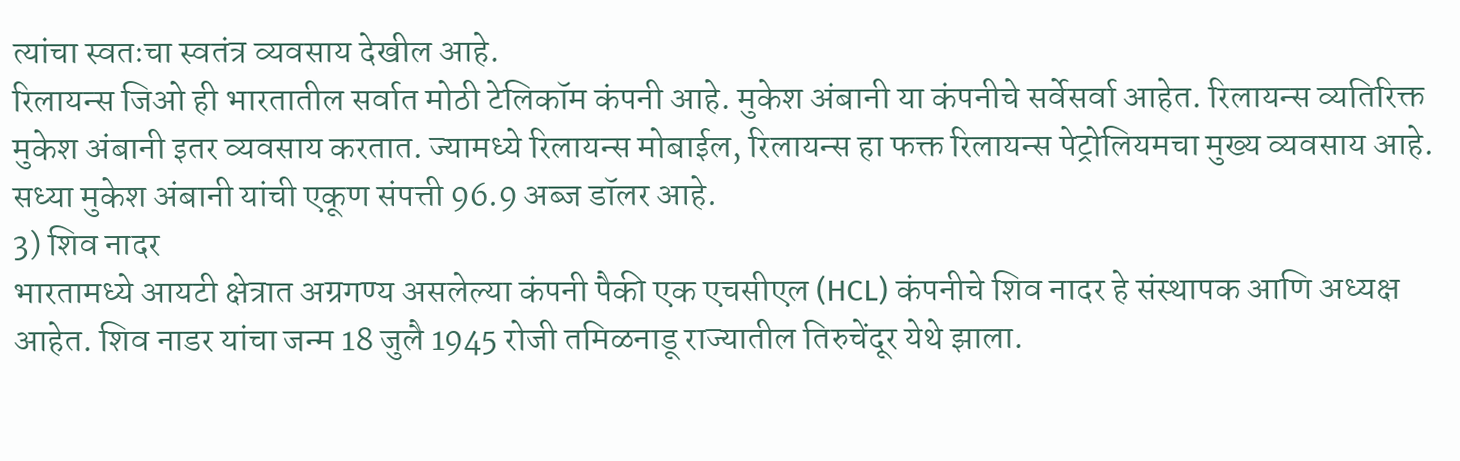त्यांचा स्वतःचा स्वतंत्र व्यवसाय देखील आहे.
रिलायन्स जिओ ही भारतातील सर्वात मोठी टेलिकॉम कंपनी आहे. मुकेश अंबानी या कंपनीचे सर्वेसर्वा आहेत. रिलायन्स व्यतिरिक्त मुकेश अंबानी इतर व्यवसाय करतात. ज्यामध्ये रिलायन्स मोबाईल, रिलायन्स हा फक्त रिलायन्स पेट्रोलियमचा मुख्य व्यवसाय आहे. सध्या मुकेश अंबानी यांची एकूण संपत्ती 96.9 अब्ज डॉलर आहे.
3) शिव नादर
भारतामध्ये आयटी क्षेत्रात अग्रगण्य असलेल्या कंपनी पैकी एक एचसीएल (HCL) कंपनीचे शिव नादर हे संस्थापक आणि अध्यक्ष आहेत. शिव नाडर यांचा जन्म 18 जुलै 1945 रोजी तमिळनाडू राज्यातील तिरुचेंदूर येथे झाला.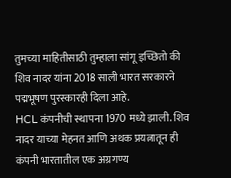तुमच्या माहितीसाठी तुम्हाला सांगू इच्छितो की शिव नादर यांना 2018 साली भारत सरकारने पद्मभूषण पुरस्कारही दिला आहे.
HCL कंपनीची स्थापना 1970 मध्ये झाली. शिव नादर याच्या मेहनत आणि अथक प्रयत्नातून ही कंपनी भारतातील एक अग्रगण्य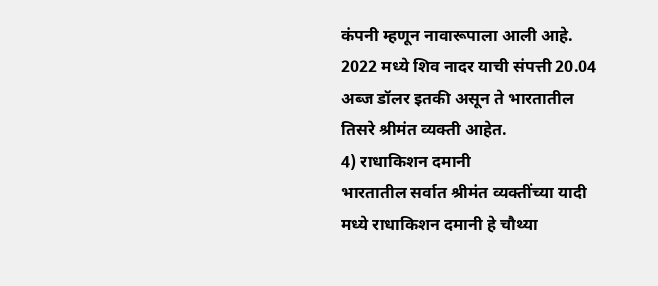कंपनी म्हणून नावारूपाला आली आहे. 2022 मध्ये शिव नादर याची संपत्ती 20.04 अब्ज डॉलर इतकी असून ते भारतातील तिसरे श्रीमंत व्यक्ती आहेत.
4) राधाकिशन दमानी
भारतातील सर्वात श्रीमंत व्यक्तींच्या यादी मध्ये राधाकिशन दमानी हे चौथ्या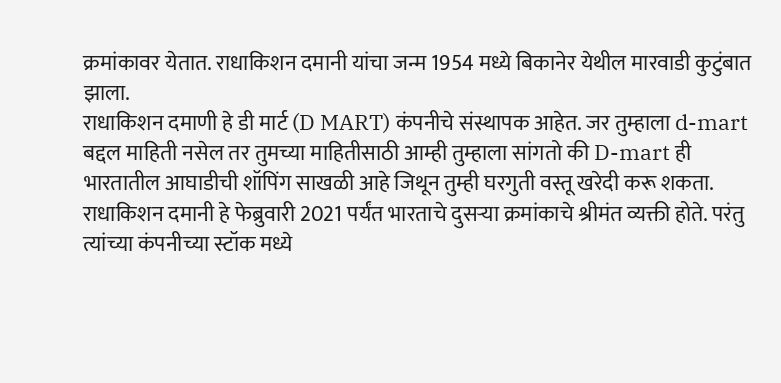क्रमांकावर येतात. राधाकिशन दमानी यांचा जन्म 1954 मध्ये बिकानेर येथील मारवाडी कुटुंबात झाला.
राधाकिशन दमाणी हे डी मार्ट (D MART) कंपनीचे संस्थापक आहेत. जर तुम्हाला d-mart बद्दल माहिती नसेल तर तुमच्या माहितीसाठी आम्ही तुम्हाला सांगतो की D-mart ही भारतातील आघाडीची शॉपिंग साखळी आहे जिथून तुम्ही घरगुती वस्तू खरेदी करू शकता.
राधाकिशन दमानी हे फेब्रुवारी 2021 पर्यंत भारताचे दुसऱ्या क्रमांकाचे श्रीमंत व्यक्ती होते. परंतु त्यांच्या कंपनीच्या स्टॉक मध्ये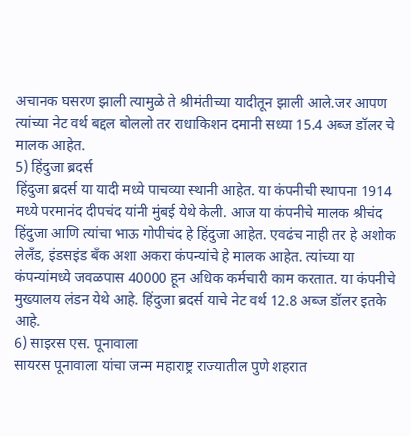अचानक घसरण झाली त्यामुळे ते श्रीमंतीच्या यादीतून झाली आले.जर आपण त्यांच्या नेट वर्थ बद्दल बोललो तर राधाकिशन दमानी सध्या 15.4 अब्ज डॉलर चे मालक आहेत.
5) हिंदुजा ब्रदर्स
हिंदुजा ब्रदर्स या यादी मध्ये पाचव्या स्थानी आहेत. या कंपनीची स्थापना 1914 मध्ये परमानंद दीपचंद यांनी मुंबई येथे केली. आज या कंपनीचे मालक श्रीचंद हिंदुजा आणि त्यांचा भाऊ गोपीचंद हे हिंदुजा आहेत. एवढंच नाही तर हे अशोक लेलँड, इंडसइंड बँक अशा अकरा कंपन्यांचे हे मालक आहेत. त्यांच्या या कंपन्यांमध्ये जवळपास 40000 हून अधिक कर्मचारी काम करतात. या कंपनीचे मुख्यालय लंडन येथे आहे. हिंदुजा ब्रदर्स याचे नेट वर्थ 12.8 अब्ज डॉलर इतके आहे.
6) साइरस एस. पूनावाला
सायरस पूनावाला यांचा जन्म महाराष्ट्र राज्यातील पुणे शहरात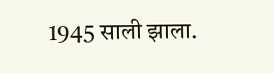1945 साली झाला.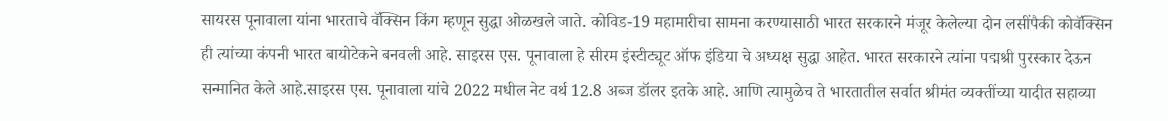सायरस पूनावाला यांना भारताचे वॅक्सिन किंग म्हणून सुद्धा ओळखले जाते. कोविड-19 महामारीचा सामना करण्यासाठी भारत सरकारने मंजूर केलेल्या दोन लसींपैकी कोवॅक्सिन ही त्यांच्या कंपनी भारत बायोटेकने बनवली आहे. साइरस एस. पूनावाला हे सीरम इंस्टीट्यूट ऑफ इंडिया चे अध्यक्ष सुद्धा आहेत. भारत सरकारने त्यांना पद्मश्री पुरस्कार देऊन सन्मानित केले आहे.साइरस एस. पूनावाला यांचे 2022 मधील नेट वर्थ 12.8 अब्ज डॉलर इतके आहे. आणि त्यामुळेच ते भारतातील सर्वात श्रीमंत व्यक्तींच्या यादीत सहाव्या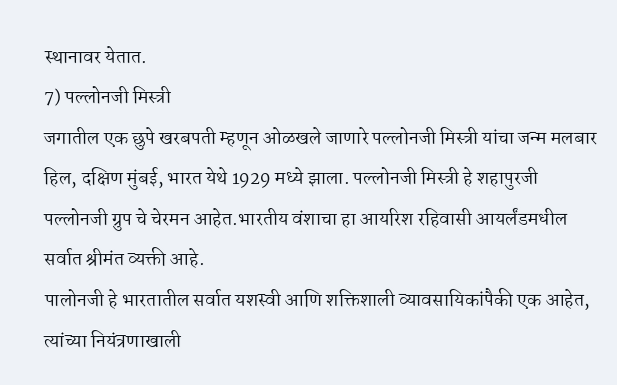स्थानावर येतात.
7) पल्लोनजी मिस्त्री
जगातील एक छुपे खरबपती म्हणून ओळखले जाणारे पल्लोनजी मिस्त्री यांचा जन्म मलबार हिल, दक्षिण मुंबई, भारत येथे 1929 मध्ये झाला. पल्लोनजी मिस्त्री हे शहापुरजी पल्लोनजी ग्रुप चे चेरमन आहेत.भारतीय वंशाचा हा आयरिश रहिवासी आयर्लंडमधील सर्वात श्रीमंत व्यक्ती आहे.
पालोनजी हे भारतातील सर्वात यशस्वी आणि शक्तिशाली व्यावसायिकांपैकी एक आहेत, त्यांच्या नियंत्रणाखाली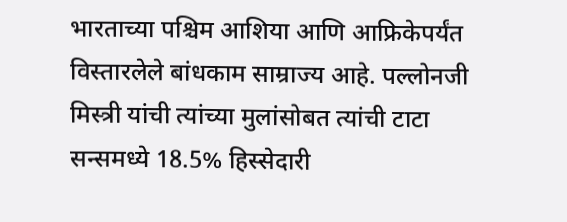भारताच्या पश्चिम आशिया आणि आफ्रिकेपर्यंत विस्तारलेले बांधकाम साम्राज्य आहे. पल्लोनजी मिस्त्री यांची त्यांच्या मुलांसोबत त्यांची टाटा सन्समध्ये 18.5% हिस्सेदारी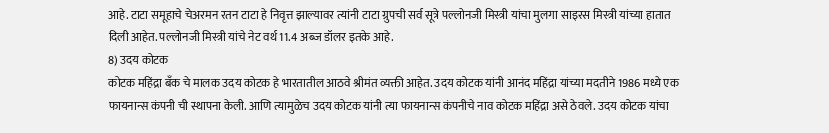आहे. टाटा समूहाचे चेअरमन रतन टाटा हे निवृत्त झाल्यावर त्यांनी टाटा ग्रुपची सर्व सूत्रे पल्लोनजी मिस्त्री यांचा मुलगा साइरस मिस्त्री यांच्या हातात दिली आहेत. पल्लोनजी मिस्त्री यांचे नेट वर्थ 11.4 अब्ज डॉलर इतके आहे.
8) उदय कोटक
कोटक महिंद्रा बँक चे मालक उदय कोटक हे भारतातील आठवे श्रीमंत व्यक्ती आहेत. उदय कोटक यांनी आनंद महिंद्रा यांच्या मदतीने 1986 मध्ये एक फायनान्स कंपनी ची स्थापना केली. आणि त्यामुळेच उदय कोटक यांनी त्या फायनान्स कंपनीचे नाव कोटक महिंद्रा असे ठेवले. उदय कोटक यांचा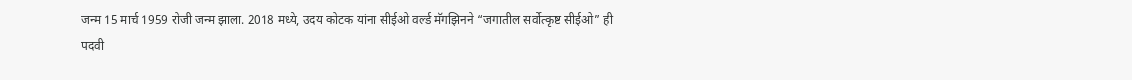जन्म 15 मार्च 1959 रोजी जन्म झाला. 2018 मध्ये, उदय कोटक यांना सीईओ वर्ल्ड मॅगझिनने “जगातील सर्वोत्कृष्ट सीईओ” ही पदवी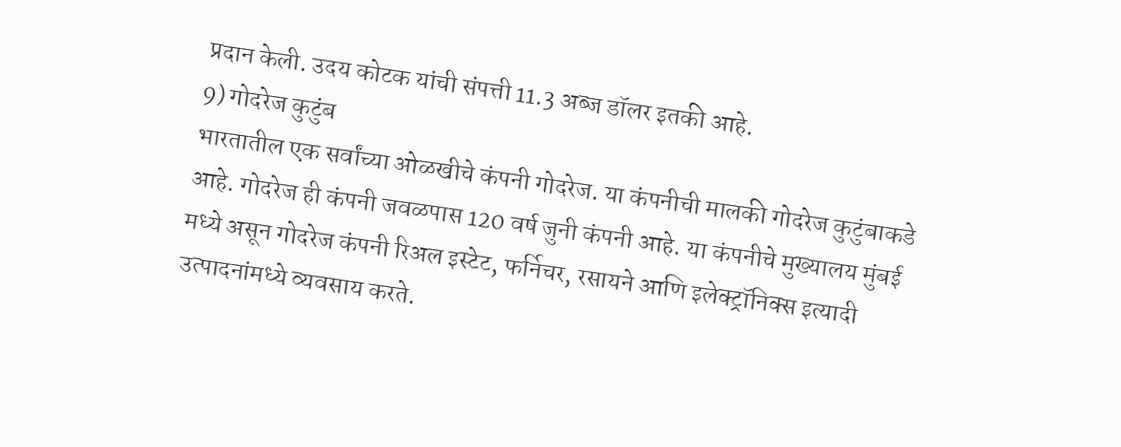प्रदान केली. उदय कोटक यांची संपत्ती 11.3 अब्ज डॉलर इतकी आहे.
9) गोदरेज कुटुंब
भारतातील एक सर्वांच्या ओळखीचे कंपनी गोदरेज. या कंपनीची मालकी गोदरेज कुटुंबाकडे आहे. गोदरेज ही कंपनी जवळपास 120 वर्ष जुनी कंपनी आहे. या कंपनीचे मुख्यालय मुंबई मध्ये असून गोदरेज कंपनी रिअल इस्टेट, फर्निचर, रसायने आणि इलेक्ट्रॉनिक्स इत्यादी उत्पादनांमध्ये व्यवसाय करते.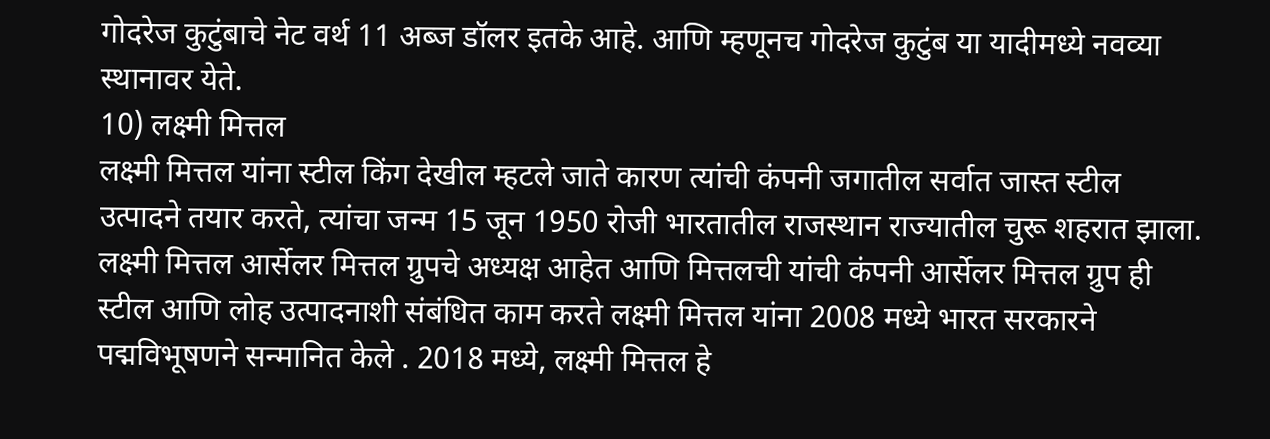गोदरेज कुटुंबाचे नेट वर्थ 11 अब्ज डॉलर इतके आहे. आणि म्हणूनच गोदरेज कुटुंब या यादीमध्ये नवव्या स्थानावर येते.
10) लक्ष्मी मित्तल
लक्ष्मी मित्तल यांना स्टील किंग देखील म्हटले जाते कारण त्यांची कंपनी जगातील सर्वात जास्त स्टील उत्पादने तयार करते, त्यांचा जन्म 15 जून 1950 रोजी भारतातील राजस्थान राज्यातील चुरू शहरात झाला.
लक्ष्मी मित्तल आर्सेलर मित्तल ग्रुपचे अध्यक्ष आहेत आणि मित्तलची यांची कंपनी आर्सेलर मित्तल ग्रुप ही स्टील आणि लोह उत्पादनाशी संबंधित काम करते लक्ष्मी मित्तल यांना 2008 मध्ये भारत सरकारने पद्मविभूषणने सन्मानित केले . 2018 मध्ये, लक्ष्मी मित्तल हे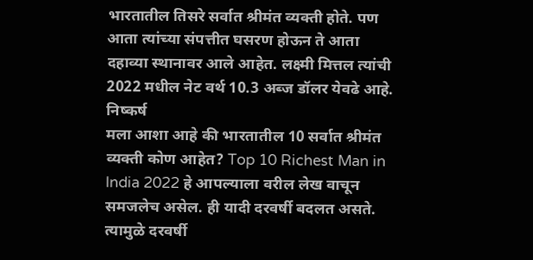भारतातील तिसरे सर्वात श्रीमंत व्यक्ती होते. पण आता त्यांच्या संपत्तीत घसरण होऊन ते आता दहाव्या स्थानावर आले आहेत. लक्ष्मी मित्तल त्यांची 2022 मधील नेट वर्थ 10.3 अब्ज डॉलर येवढे आहे.
निष्कर्ष
मला आशा आहे की भारतातील 10 सर्वात श्रीमंत व्यक्ती कोण आहेत? Top 10 Richest Man in India 2022 हे आपल्याला वरील लेख वाचून समजलेच असेल. ही यादी दरवर्षी बदलत असते. त्यामुळे दरवर्षी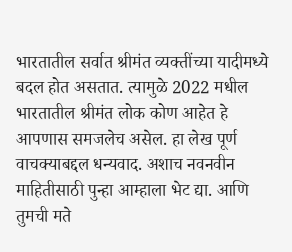भारतातील सर्वात श्रीमंत व्यक्तींच्या यादीमध्ये बदल होत असतात. त्यामुळे 2022 मधील भारतातील श्रीमंत लोक कोण आहेत हे आपणास समजलेच असेल. हा लेख पूर्ण वाचक्याबद्दल धन्यवाद. अशाच नवनवीन माहितीसाठी पुन्हा आम्हाला भेट द्या. आणि तुमची मते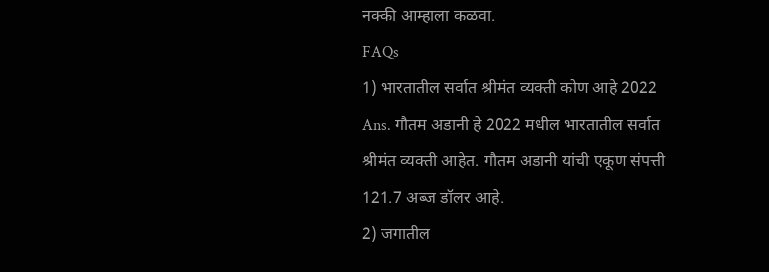नक्की आम्हाला कळवा.
FAQs
1) भारतातील सर्वात श्रीमंत व्यक्ती कोण आहे 2022
Ans. गौतम अडानी हे 2022 मधील भारतातील सर्वात श्रीमंत व्यक्ती आहेत. गौतम अडानी यांची एकूण संपत्ती 121.7 अब्ज डॉलर आहे.
2) जगातील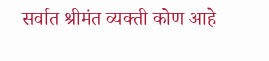सर्वात श्रीमंत व्यक्ती कोण आहे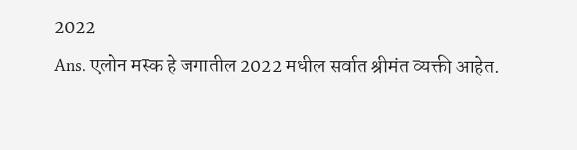2022
Ans. एलोन मस्क हे जगातील 2022 मधील सर्वात श्रीमंत व्यक्ती आहेत.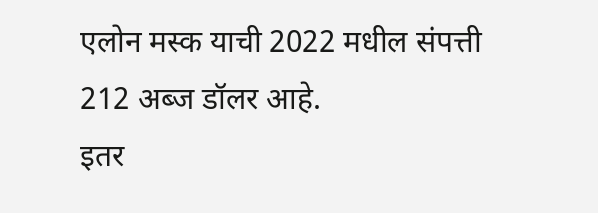एलोन मस्क याची 2022 मधील संपत्ती 212 अब्ज डॉलर आहे.
इतर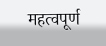महत्वपूर्ण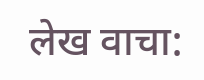लेख वाचा: